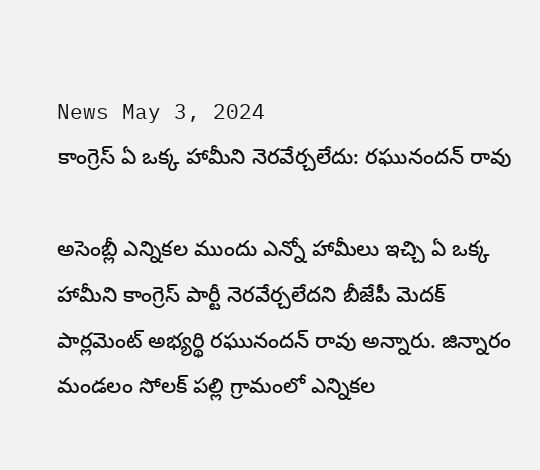News May 3, 2024
కాంగ్రెస్ ఏ ఒక్క హామీని నెరవేర్చలేదు: రఘునందన్ రావు

అసెంబ్లీ ఎన్నికల ముందు ఎన్నో హామీలు ఇచ్చి ఏ ఒక్క హామీని కాంగ్రెస్ పార్టీ నెరవేర్చలేదని బీజేపీ మెదక్ పార్లమెంట్ అభ్యర్థి రఘునందన్ రావు అన్నారు. జిన్నారం మండలం సోలక్ పల్లి గ్రామంలో ఎన్నికల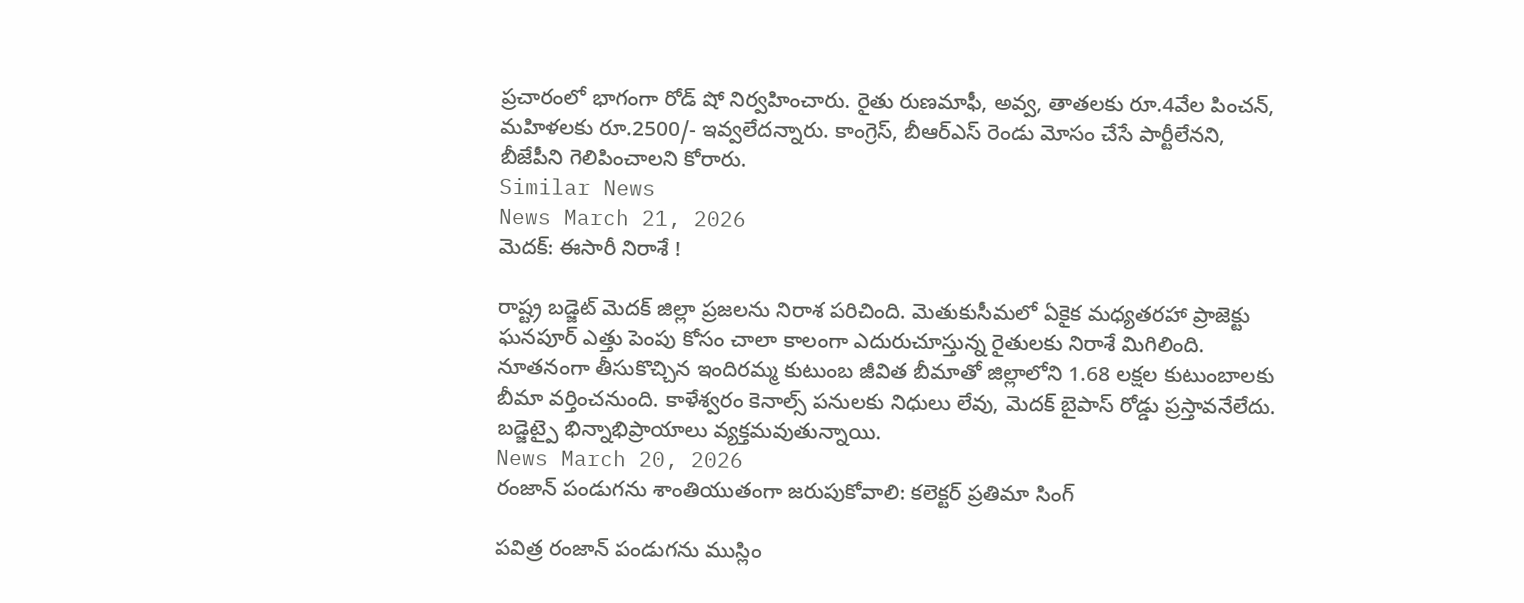ప్రచారంలో భాగంగా రోడ్ షో నిర్వహించారు. రైతు రుణమాఫీ, అవ్వ, తాతలకు రూ.4వేల పించన్, మహిళలకు రూ.2500/- ఇవ్వలేదన్నారు. కాంగ్రెస్, బీఆర్ఎస్ రెండు మోసం చేసే పార్టీలేనని, బీజేపీని గెలిపించాలని కోరారు.
Similar News
News March 21, 2026
మెదక్: ఈసారీ నిరాశే !

రాష్ట్ర బడ్జెట్ మెదక్ జిల్లా ప్రజలను నిరాశ పరిచింది. మెతుకుసీమలో ఏకైక మధ్యతరహా ప్రాజెక్టు ఘనపూర్ ఎత్తు పెంపు కోసం చాలా కాలంగా ఎదురుచూస్తున్న రైతులకు నిరాశే మిగిలింది. నూతనంగా తీసుకొచ్చిన ఇందిరమ్మ కుటుంబ జీవిత బీమాతో జిల్లాలోని 1.68 లక్షల కుటుంబాలకు బీమా వర్తించనుంది. కాళేశ్వరం కెనాల్స్ పనులకు నిధులు లేవు, మెదక్ బైపాస్ రోడ్డు ప్రస్తావనేలేదు. బడ్జెట్పై భిన్నాభిప్రాయాలు వ్యక్తమవుతున్నాయి.
News March 20, 2026
రంజాన్ పండుగను శాంతియుతంగా జరుపుకోవాలి: కలెక్టర్ ప్రతిమా సింగ్

పవిత్ర రంజాన్ పండుగను ముస్లిం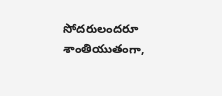సోదరులందరూ శాంతియుతంగా,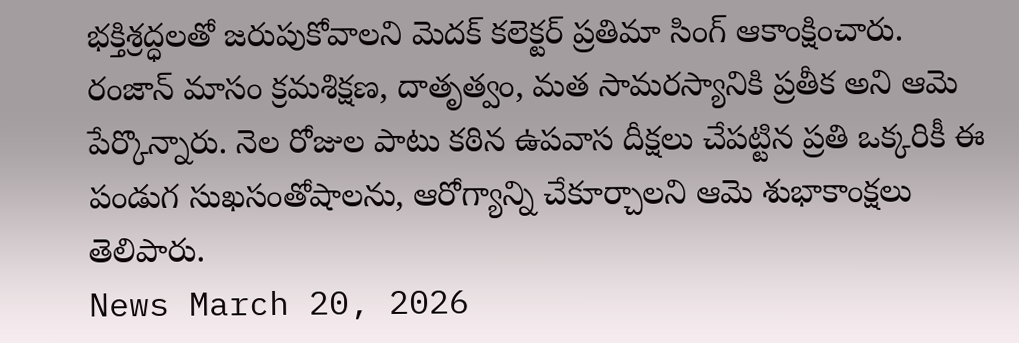భక్తిశ్రద్ధలతో జరుపుకోవాలని మెదక్ కలెక్టర్ ప్రతిమా సింగ్ ఆకాంక్షించారు. రంజాన్ మాసం క్రమశిక్షణ, దాతృత్వం, మత సామరస్యానికి ప్రతీక అని ఆమె పేర్కొన్నారు. నెల రోజుల పాటు కఠిన ఉపవాస దీక్షలు చేపట్టిన ప్రతి ఒక్కరికీ ఈ పండుగ సుఖసంతోషాలను, ఆరోగ్యాన్ని చేకూర్చాలని ఆమె శుభాకాంక్షలు తెలిపారు.
News March 20, 2026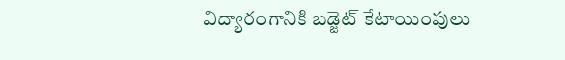విద్యారంగానికి బడ్జెట్ కేటాయింపులు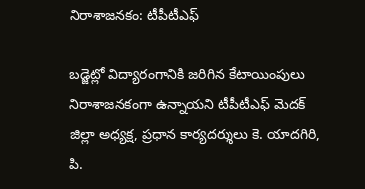నిరాశాజనకం: టీపీటీఎఫ్

బడ్జెట్లో విద్యారంగానికి జరిగిన కేటాయింపులు నిరాశాజనకంగా ఉన్నాయని టీపీటీఎఫ్ మెదక్ జిల్లా అధ్యక్ష, ప్రధాన కార్యదర్శులు కె. యాదగిరి, పి.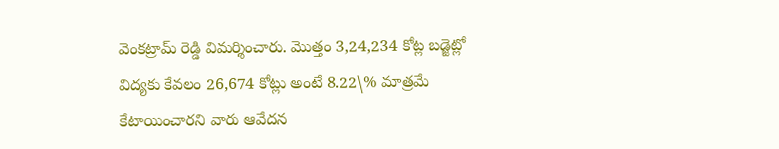వెంకట్రామ్ రెడ్డి విమర్శించారు. మొత్తం 3,24,234 కోట్ల బడ్జెట్లో విద్యకు కేవలం 26,674 కోట్లు అంటే 8.22\% మాత్రమే కేటాయించారని వారు ఆవేదన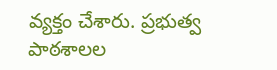వ్యక్తం చేశారు. ప్రభుత్వ పాఠశాలల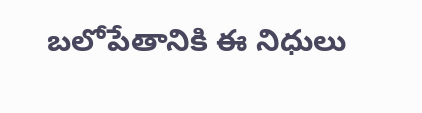బలోపేతానికి ఈ నిధులు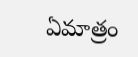ఏమాత్రం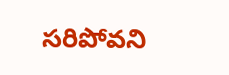సరిపోవని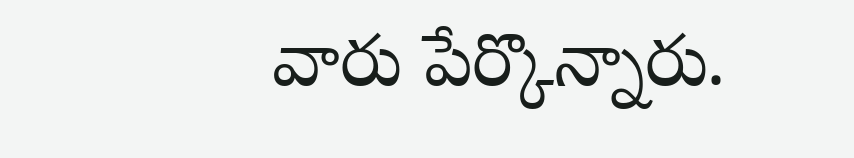వారు పేర్కొన్నారు.